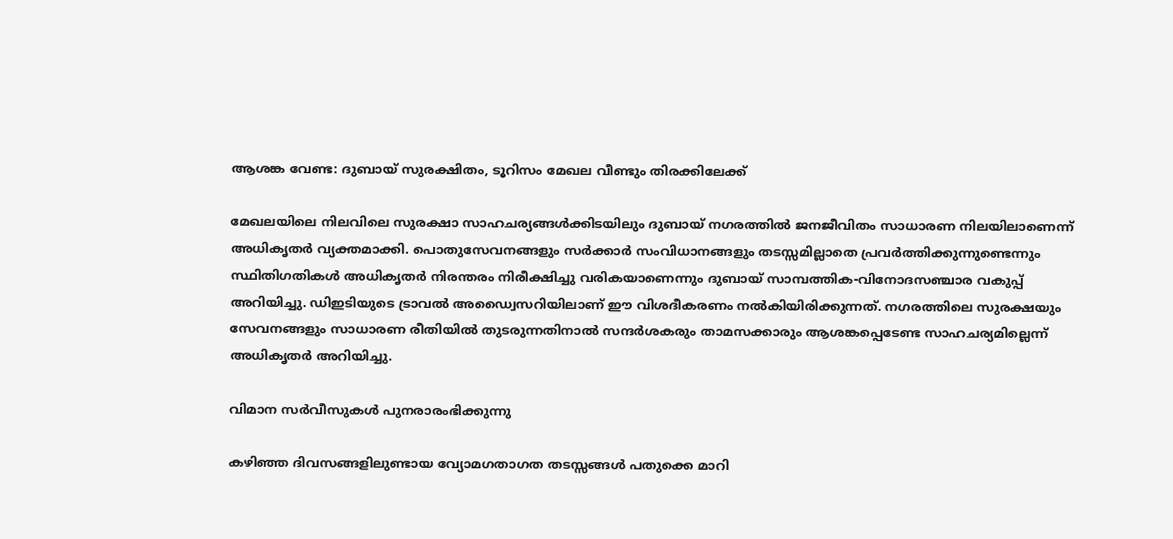ആശങ്ക വേണ്ട: ദുബായ് സുരക്ഷിതം, ടൂറിസം മേഖല വീണ്ടും തിരക്കിലേക്ക്

മേഖലയിലെ നിലവിലെ സുരക്ഷാ സാഹചര്യങ്ങൾക്കിടയിലും ദുബായ് നഗരത്തിൽ ജനജീവിതം സാധാരണ നിലയിലാണെന്ന് അധികൃതർ വ്യക്തമാക്കി. പൊതുസേവനങ്ങളും സർക്കാർ സംവിധാനങ്ങളും തടസ്സമില്ലാതെ പ്രവർത്തിക്കുന്നുണ്ടെന്നും സ്ഥിതിഗതികൾ അധികൃതർ നിരന്തരം നിരീക്ഷിച്ചു വരികയാണെന്നും ദുബായ് സാമ്പത്തിക-വിനോദസഞ്ചാര വകുപ്പ് അറിയിച്ചു. ഡിഇടിയുടെ ട്രാവൽ അഡ്വൈസറിയിലാണ് ഈ വിശദീകരണം നൽകിയിരിക്കുന്നത്. നഗരത്തിലെ സുരക്ഷയും സേവനങ്ങളും സാധാരണ രീതിയിൽ തുടരുന്നതിനാൽ സന്ദർശകരും താമസക്കാരും ആശങ്കപ്പെടേണ്ട സാഹചര്യമില്ലെന്ന് അധികൃതർ അറിയിച്ചു.

വിമാന സർവീസുകൾ പുനരാരംഭിക്കുന്നു

കഴിഞ്ഞ ദിവസങ്ങളിലുണ്ടായ വ്യോമഗതാഗത തടസ്സങ്ങൾ പതുക്കെ മാറി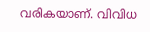വരികയാണ്. വിവിധ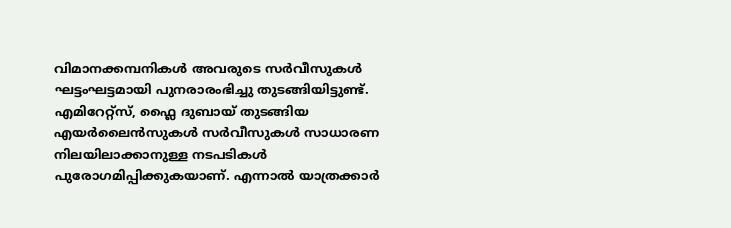വിമാനക്കമ്പനികൾ അവരുടെ സർവീസുകൾ ഘട്ടംഘട്ടമായി പുനരാരംഭിച്ചു തുടങ്ങിയിട്ടുണ്ട്. എമിറേറ്റ്സ്, ഫ്ലൈ ദുബായ് തുടങ്ങിയ എയർലൈൻസുകൾ സർവീസുകൾ സാധാരണ നിലയിലാക്കാനുള്ള നടപടികൾ പുരോഗമിപ്പിക്കുകയാണ്. എന്നാൽ യാത്രക്കാർ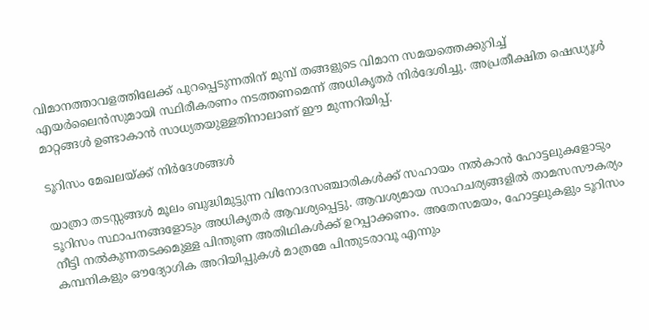വിമാനത്താവളത്തിലേക്ക് പുറപ്പെടുന്നതിന് മുമ്പ് തങ്ങളുടെ വിമാന സമയത്തെക്കുറിച്ച് എയർലൈൻസുമായി സ്ഥിരീകരണം നടത്തണമെന്ന് അധികൃതർ നിർദേശിച്ചു. അപ്രതീക്ഷിത ഷെഡ്യൂൾ മാറ്റങ്ങൾ ഉണ്ടാകാൻ സാധ്യതയുള്ളതിനാലാണ് ഈ മുന്നറിയിപ്പ്.

ടൂറിസം മേഖലയ്ക്ക് നിർദേശങ്ങൾ

യാത്രാ തടസ്സങ്ങൾ മൂലം ബുദ്ധിമുട്ടുന്ന വിനോദസഞ്ചാരികൾക്ക് സഹായം നൽകാൻ ഹോട്ടലുകളോടും ടൂറിസം സ്ഥാപനങ്ങളോടും അധികൃതർ ആവശ്യപ്പെട്ടു. ആവശ്യമായ സാഹചര്യങ്ങളിൽ താമസസൗകര്യം നീട്ടി നൽകുന്നതടക്കമുള്ള പിന്തുണ അതിഥികൾക്ക് ഉറപ്പാക്കണം. അതേസമയം, ഹോട്ടലുകളും ടൂറിസം കമ്പനികളും ഔദ്യോഗിക അറിയിപ്പുകൾ മാത്രമേ പിന്തുടരാവൂ എന്നും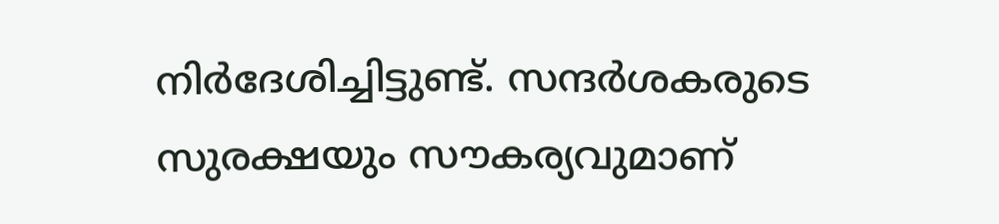നിർദേശിച്ചിട്ടുണ്ട്. സന്ദർശകരുടെ സുരക്ഷയും സൗകര്യവുമാണ്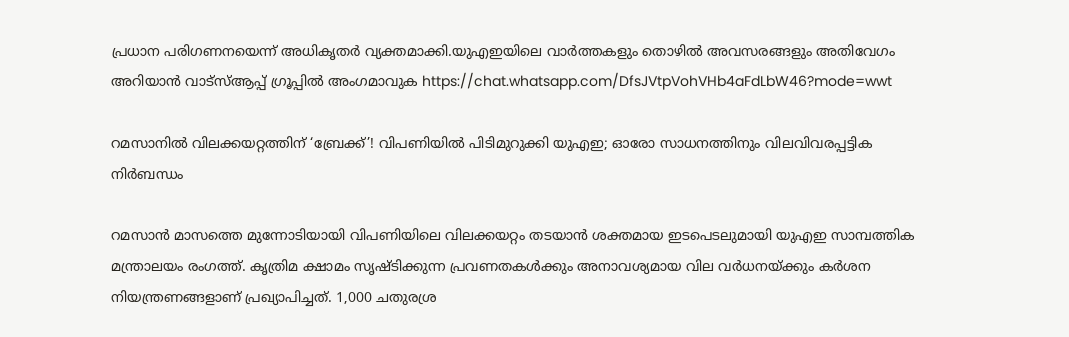പ്രധാന പരിഗണനയെന്ന് അധികൃതർ വ്യക്തമാക്കി.യുഎഇയിലെ വാർത്തകളും തൊഴിൽ അവസരങ്ങളും അതിവേഗം അറിയാൻ വാട്സ്ആപ്പ് ഗ്രൂപ്പിൽ അംഗമാവുക https://chat.whatsapp.com/DfsJVtpVohVHb4aFdLbW46?mode=wwt

റമസാനിൽ വിലക്കയറ്റത്തിന് ‘ബ്രേക്ക്’! വിപണിയിൽ പിടിമുറുക്കി യുഎഇ; ഓരോ സാധനത്തിനും വിലവിവരപ്പട്ടിക നിർബന്ധം

റമസാൻ മാസത്തെ മുന്നോടിയായി വിപണിയിലെ വിലക്കയറ്റം തടയാൻ ശക്തമായ ഇടപെടലുമായി യുഎഇ സാമ്പത്തിക മന്ത്രാലയം രംഗത്ത്. കൃത്രിമ ക്ഷാമം സൃഷ്ടിക്കുന്ന പ്രവണതകൾക്കും അനാവശ്യമായ വില വർധനയ്ക്കും കർശന നിയന്ത്രണങ്ങളാണ് പ്രഖ്യാപിച്ചത്. 1,000 ചതുരശ്ര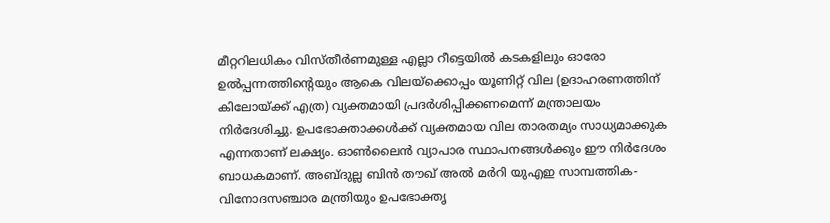മീറ്ററിലധികം വിസ്തീർണമുള്ള എല്ലാ റീട്ടെയിൽ കടകളിലും ഓരോ ഉൽപ്പന്നത്തിന്റെയും ആകെ വിലയ്ക്കൊപ്പം യൂണിറ്റ് വില (ഉദാഹരണത്തിന് കിലോയ്ക്ക് എത്ര) വ്യക്തമായി പ്രദർശിപ്പിക്കണമെന്ന് മന്ത്രാലയം നിർദേശിച്ചു. ഉപഭോക്താക്കൾക്ക് വ്യക്തമായ വില താരതമ്യം സാധ്യമാക്കുക എന്നതാണ് ലക്ഷ്യം. ഓൺലൈൻ വ്യാപാര സ്ഥാപനങ്ങൾക്കും ഈ നിർദേശം ബാധകമാണ്. അബ്ദുല്ല ബിൻ തൗഖ് അൽ മർറി യുഎഇ സാമ്പത്തിക-വിനോദസഞ്ചാര മന്ത്രിയും ഉപഭോക്തൃ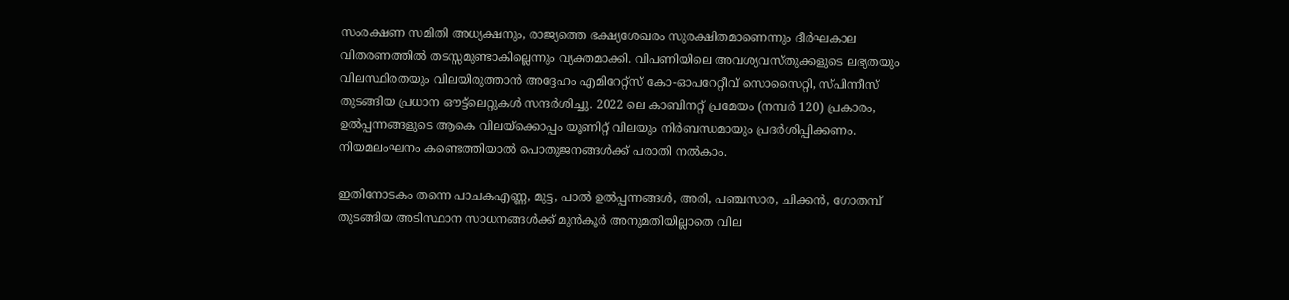സംരക്ഷണ സമിതി അധ്യക്ഷനും, രാജ്യത്തെ ഭക്ഷ്യശേഖരം സുരക്ഷിതമാണെന്നും ദീർഘകാല വിതരണത്തിൽ തടസ്സമുണ്ടാകില്ലെന്നും വ്യക്തമാക്കി. വിപണിയിലെ അവശ്യവസ്തുക്കളുടെ ലഭ്യതയും വിലസ്ഥിരതയും വിലയിരുത്താൻ അദ്ദേഹം എമിറേറ്റ്‌സ് കോ-ഓപറേറ്റീവ് സൊസൈറ്റി, സ്പിന്നീസ് തുടങ്ങിയ പ്രധാന ഔട്ട്‌ലെറ്റുകൾ സന്ദർശിച്ചു. 2022 ലെ കാബിനറ്റ് പ്രമേയം (നമ്പർ 120) പ്രകാരം, ഉൽപ്പന്നങ്ങളുടെ ആകെ വിലയ്ക്കൊപ്പം യൂണിറ്റ് വിലയും നിർബന്ധമായും പ്രദർശിപ്പിക്കണം. നിയമലംഘനം കണ്ടെത്തിയാൽ പൊതുജനങ്ങൾക്ക് പരാതി നൽകാം.

ഇതിനോടകം തന്നെ പാചകഎണ്ണ, മുട്ട, പാൽ ഉൽപ്പന്നങ്ങൾ, അരി, പഞ്ചസാര, ചിക്കൻ, ഗോതമ്പ് തുടങ്ങിയ അടിസ്ഥാന സാധനങ്ങൾക്ക് മുൻകൂർ അനുമതിയില്ലാതെ വില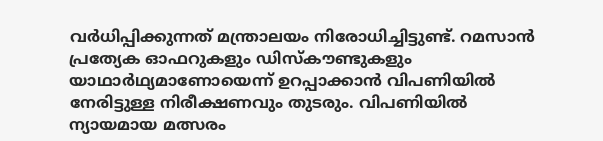വർധിപ്പിക്കുന്നത് മന്ത്രാലയം നിരോധിച്ചിട്ടുണ്ട്. റമസാൻ പ്രത്യേക ഓഫറുകളും ഡിസ്കൗണ്ടുകളും യാഥാർഥ്യമാണോയെന്ന് ഉറപ്പാക്കാൻ വിപണിയിൽ നേരിട്ടുള്ള നിരീക്ഷണവും തുടരും. വിപണിയിൽ ന്യായമായ മത്സരം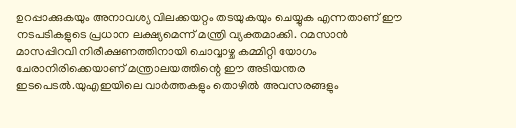ഉറപ്പാക്കുകയും അനാവശ്യ വിലക്കയറ്റം തടയുകയും ചെയ്യുക എന്നതാണ് ഈ നടപടികളുടെ പ്രധാന ലക്ഷ്യമെന്ന് മന്ത്രി വ്യക്തമാക്കി. റമസാൻ മാസപ്പിറവി നിരീക്ഷണത്തിനായി ചൊവ്വാഴ്ച കമ്മിറ്റി യോഗം ചേരാനിരിക്കെയാണ് മന്ത്രാലയത്തിന്റെ ഈ അടിയന്തര ഇടപെടൽ.യുഎഇയിലെ വാർത്തകളും തൊഴിൽ അവസരങ്ങളും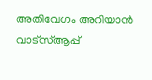അതിവേഗം അറിയാൻ വാട്സ്ആപ്പ്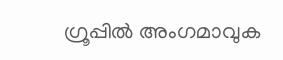ഗ്രൂപ്പിൽ അംഗമാവുക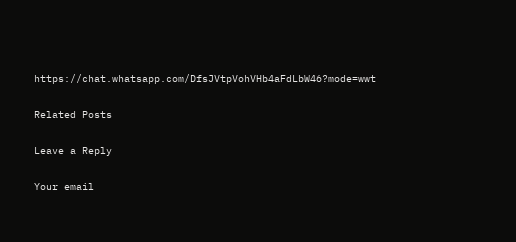https://chat.whatsapp.com/DfsJVtpVohVHb4aFdLbW46?mode=wwt

Related Posts

Leave a Reply

Your email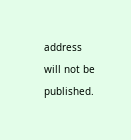address will not be published.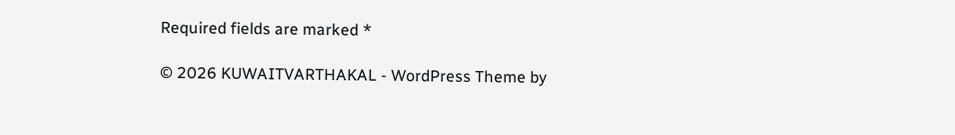Required fields are marked *

© 2026 KUWAITVARTHAKAL - WordPress Theme by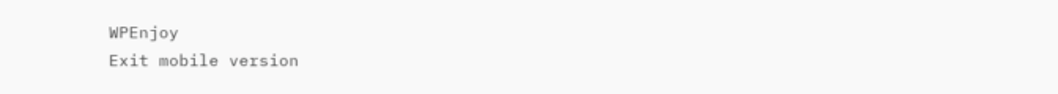WPEnjoy
Exit mobile version